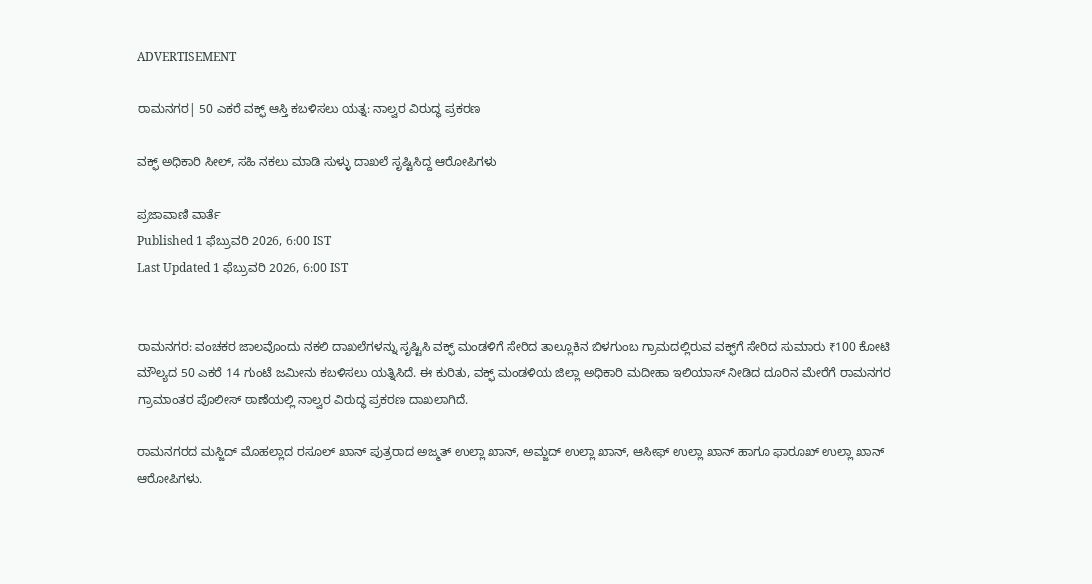ADVERTISEMENT

ರಾಮನಗರ| 50 ಎಕರೆ ವಕ್ಫ್‌ ಆಸ್ತಿ ಕಬಳಿಸಲು ಯತ್ನ: ನಾಲ್ವರ ವಿರುದ್ಧ ಪ್ರಕರಣ

ವಕ್ಫ್ ಅಧಿಕಾರಿ ಸೀಲ್, ಸಹಿ ನಕಲು ಮಾಡಿ ಸುಳ್ಳು ದಾಖಲೆ ಸೃಷ್ಟಿಸಿದ್ದ ಆರೋಪಿಗಳು

ಪ್ರಜಾವಾಣಿ ವಾರ್ತೆ
Published 1 ಫೆಬ್ರುವರಿ 2026, 6:00 IST
Last Updated 1 ಫೆಬ್ರುವರಿ 2026, 6:00 IST


ರಾಮನಗರ: ವಂಚಕರ ಜಾಲವೊಂದು ನಕಲಿ ದಾಖಲೆಗಳನ್ನು ಸೃಷ್ಟಿಸಿ ವಕ್ಫ್ ಮಂಡಳಿಗೆ ಸೇರಿದ ತಾಲ್ಲೂಕಿನ ಬಿಳಗುಂಬ ಗ್ರಾಮದಲ್ಲಿರುವ ವಕ್ಫ್‌ಗೆ ಸೇರಿದ ಸುಮಾರು ₹100 ಕೋಟಿ ಮೌಲ್ಯದ 50 ಎಕರೆ 14 ಗುಂಟೆ ಜಮೀನು ಕಬಳಿಸಲು ಯತ್ನಿಸಿದೆ. ಈ ಕುರಿತು, ವಕ್ಫ್ ಮಂಡಳಿಯ ಜಿಲ್ಲಾ ಅಧಿಕಾರಿ ಮದೀಹಾ ಇಲಿಯಾಸ್ ನೀಡಿದ ದೂರಿನ ಮೇರೆಗೆ ರಾಮನಗರ ಗ್ರಾಮಾಂತರ ಪೊಲೀಸ್ ಠಾಣೆಯಲ್ಲಿ ನಾಲ್ವರ ವಿರುದ್ಧ ಪ್ರಕರಣ ದಾಖಲಾಗಿದೆ.

ರಾಮನಗರದ ಮಸ್ಜಿದ್ ಮೊಹಲ್ಲಾದ ರಸೂಲ್ ಖಾನ್ ಪುತ್ರರಾದ ಅಜ್ಮತ್ ಉಲ್ಲಾ ಖಾನ್, ಅಮ್ಜದ್ ಉಲ್ಲಾ ಖಾನ್, ಆಸೀಫ್ ಉಲ್ಲಾ ಖಾನ್ ಹಾಗೂ ಫಾರೂಖ್ ಉಲ್ಲಾ ಖಾನ್ ಆರೋಪಿಗಳು.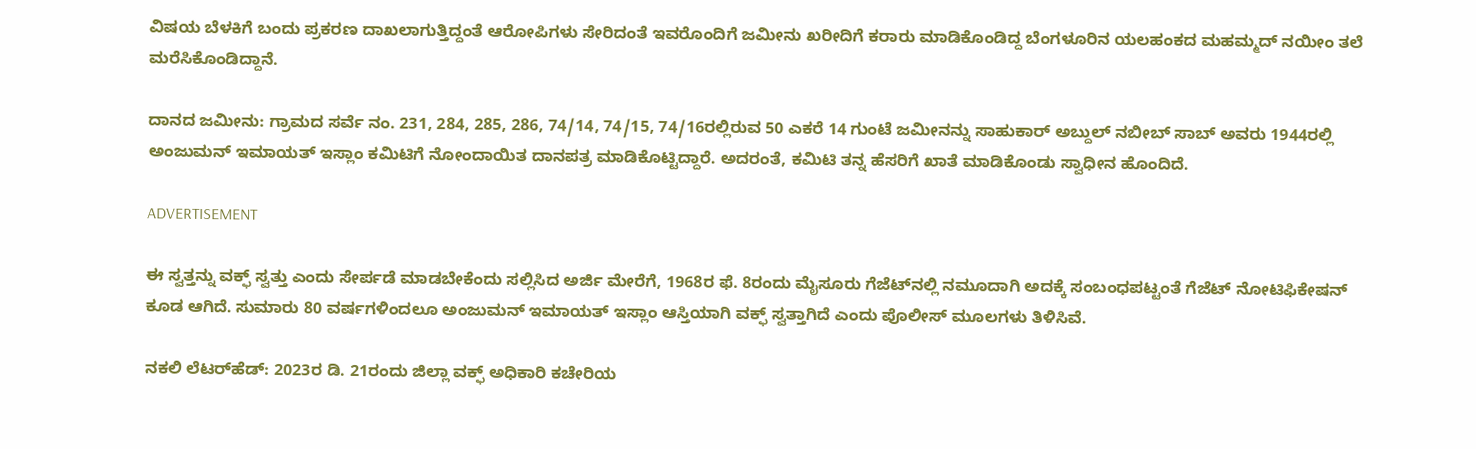ವಿಷಯ ಬೆಳಕಿಗೆ ಬಂದು ಪ್ರಕರಣ ದಾಖಲಾಗುತ್ತಿದ್ದಂತೆ ಆರೋಪಿಗಳು ಸೇರಿದಂತೆ ಇವರೊಂದಿಗೆ ಜಮೀನು ಖರೀದಿಗೆ ಕರಾರು ಮಾಡಿಕೊಂಡಿದ್ದ ಬೆಂಗಳೂರಿನ ಯಲಹಂಕದ ಮಹಮ್ಮದ್ ನಯೀಂ ತಲೆ ಮರೆಸಿಕೊಂಡಿದ್ದಾನೆ.

ದಾನದ ಜಮೀನು: ಗ್ರಾಮದ ಸರ್ವೆ ನಂ. 231, 284, 285, 286, 74/14, 74/15, 74/16ರಲ್ಲಿರುವ 50 ಎಕರೆ 14 ಗುಂಟೆ ಜಮೀನನ್ನು ಸಾಹುಕಾರ್ ಅಬ್ದುಲ್ ನಬೀಬ್ ಸಾಬ್ ಅವರು 1944ರಲ್ಲಿ ಅಂಜುಮನ್ ಇಮಾಯತ್ ಇಸ್ಲಾಂ ಕಮಿಟಿಗೆ ನೋಂದಾಯಿತ ದಾನಪತ್ರ ಮಾಡಿಕೊಟ್ಟಿದ್ದಾರೆ. ಅದರಂತೆ, ಕಮಿಟಿ ತನ್ನ ಹೆಸರಿಗೆ ಖಾತೆ ಮಾಡಿಕೊಂಡು ಸ್ವಾಧೀನ ಹೊಂದಿದೆ.

ADVERTISEMENT

ಈ ಸ್ವತ್ತನ್ನು ವಕ್ಫ್ ಸ್ವತ್ತು ಎಂದು ಸೇರ್ಪಡೆ ಮಾಡಬೇಕೆಂದು ಸಲ್ಲಿಸಿದ ಅರ್ಜಿ ಮೇರೆಗೆ, 1968ರ ಫೆ. 8ರಂದು ಮೈಸೂರು ಗೆಜೆಟ್‌ನಲ್ಲಿ ನಮೂದಾಗಿ ಅದಕ್ಕೆ ಸಂಬಂಧಪಟ್ಟಂತೆ ಗೆಜೆಟ್ ನೋಟಿಫಿಕೇಷನ್ ಕೂಡ ಆಗಿದೆ. ಸುಮಾರು 80 ವರ್ಷಗಳಿಂದಲೂ ಅಂಜುಮನ್ ಇಮಾಯತ್ ಇಸ್ಲಾಂ ಆಸ್ತಿಯಾಗಿ ವಕ್ಫ್ ಸ್ವತ್ತಾಗಿದೆ ಎಂದು ಪೊಲೀಸ್ ಮೂಲಗಳು ತಿಳಿಸಿವೆ.

ನಕಲಿ ಲೆಟರ್‌ಹೆಡ್: 2023ರ ಡಿ. 21ರಂದು ಜಿಲ್ಲಾ ವಕ್ಫ್ ಅಧಿಕಾರಿ ಕಚೇರಿಯ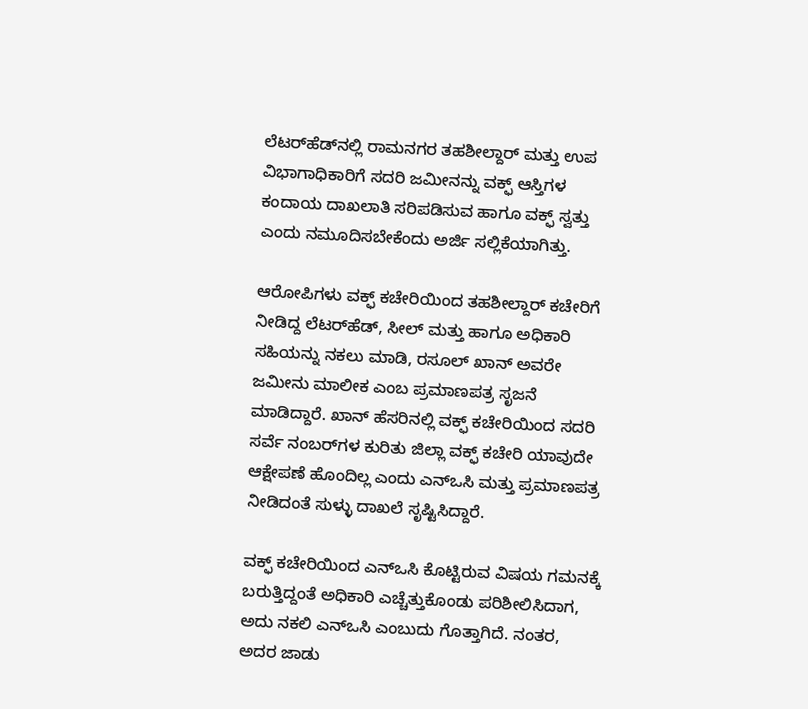ಲೆಟರ್‌ಹೆಡ್‌ನಲ್ಲಿ ರಾಮನಗರ ತಹಶೀಲ್ದಾರ್ ಮತ್ತು ಉಪ ವಿಭಾಗಾಧಿಕಾರಿಗೆ ಸದರಿ ಜಮೀನನ್ನು ವಕ್ಫ್ ಆಸ್ತಿಗಳ ಕಂದಾಯ ದಾಖಲಾತಿ ಸರಿಪಡಿಸುವ ಹಾಗೂ ವಕ್ಫ್ ಸ್ವತ್ತು ಎಂದು ನಮೂದಿಸಬೇಕೆಂದು ಅರ್ಜಿ ಸಲ್ಲಿಕೆಯಾಗಿತ್ತು.

ಆರೋಪಿಗಳು ವಕ್ಫ್ ಕಚೇರಿಯಿಂದ ತಹಶೀಲ್ದಾರ್ ಕಚೇರಿಗೆ ನೀಡಿದ್ದ ಲೆಟರ್‌ಹೆಡ್, ಸೀಲ್ ಮತ್ತು ಹಾಗೂ ಅಧಿಕಾರಿ ಸಹಿಯನ್ನು ನಕಲು ಮಾಡಿ, ರಸೂಲ್ ಖಾನ್ ಅವರೇ ಜಮೀನು ಮಾಲೀಕ ಎಂಬ ಪ್ರಮಾಣಪತ್ರ ಸೃಜನೆ ಮಾಡಿದ್ದಾರೆ. ಖಾನ್ ಹೆಸರಿನಲ್ಲಿ ವಕ್ಫ್ ಕಚೇರಿಯಿಂದ ಸದರಿ ಸರ್ವೆ ನಂಬರ್‌ಗಳ ಕುರಿತು ಜಿಲ್ಲಾ ವಕ್ಫ್ ಕಚೇರಿ ಯಾವುದೇ ಆಕ್ಷೇಪಣೆ ಹೊಂದಿಲ್ಲ ಎಂದು ಎನ್‌ಒಸಿ ಮತ್ತು ಪ್ರಮಾಣಪತ್ರ ನೀಡಿದಂತೆ ಸುಳ್ಳು ದಾಖಲೆ ಸೃಷ್ಟಿಸಿದ್ದಾರೆ.

ವಕ್ಫ್ ಕಚೇರಿಯಿಂದ ಎನ್‌ಒಸಿ ಕೊಟ್ಟಿರುವ ವಿಷಯ ಗಮನಕ್ಕೆ ಬರುತ್ತಿದ್ದಂತೆ ಅಧಿಕಾರಿ ಎಚ್ಚೆತ್ತುಕೊಂಡು ಪರಿಶೀಲಿಸಿದಾಗ, ಅದು ನಕಲಿ ಎನ್‌ಒಸಿ ಎಂಬುದು ಗೊತ್ತಾಗಿದೆ. ನಂತರ, ಅದರ ಜಾಡು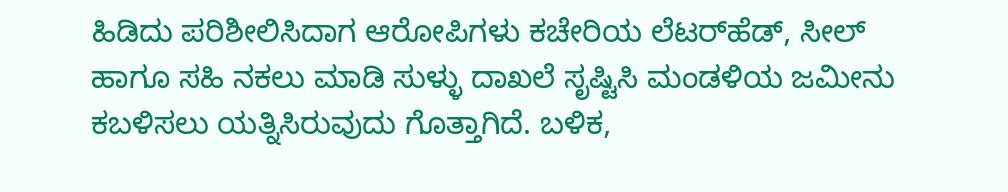ಹಿಡಿದು ಪರಿಶೀಲಿಸಿದಾಗ ಆರೋಪಿಗಳು ಕಚೇರಿಯ ಲೆಟರ್‌ಹೆಡ್, ಸೀಲ್ ಹಾಗೂ ಸಹಿ ನಕಲು ಮಾಡಿ ಸುಳ್ಳು ದಾಖಲೆ ಸೃಷ್ಟಿಸಿ ಮಂಡಳಿಯ ಜಮೀನು ಕಬಳಿಸಲು ಯತ್ನಿಸಿರುವುದು ಗೊತ್ತಾಗಿದೆ. ಬಳಿಕ,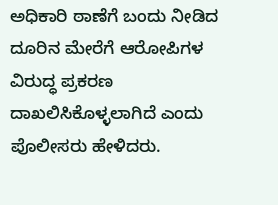ಅಧಿಕಾರಿ ಠಾಣೆಗೆ ಬಂದು ನೀಡಿದ ದೂರಿನ ಮೇರೆಗೆ ಆರೋಪಿಗಳ ವಿರುದ್ಧ ಪ್ರಕರಣ ದಾಖಲಿಸಿಕೊಳ್ಳಲಾಗಿದೆ ಎಂದು ಪೊಲೀಸರು ಹೇಳಿದರು.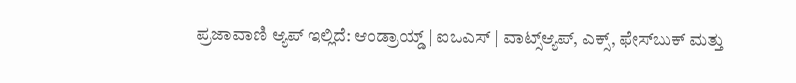ಪ್ರಜಾವಾಣಿ ಆ್ಯಪ್ ಇಲ್ಲಿದೆ: ಆಂಡ್ರಾಯ್ಡ್ | ಐಒಎಸ್ | ವಾಟ್ಸ್ಆ್ಯಪ್, ಎಕ್ಸ್, ಫೇಸ್‌ಬುಕ್ ಮತ್ತು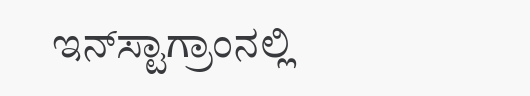ಇನ್‌ಸ್ಟಾಗ್ರಾಂನಲ್ಲಿ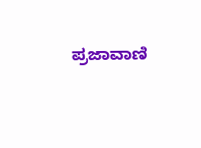ಪ್ರಜಾವಾಣಿ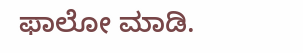ಫಾಲೋ ಮಾಡಿ.